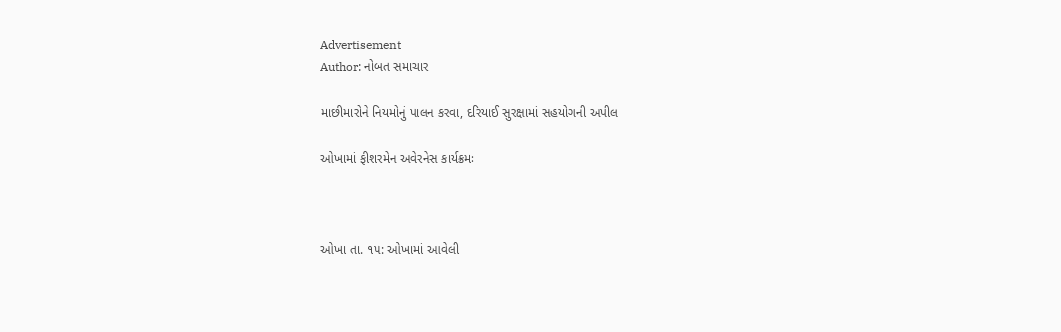Advertisement
Author: નોબત સમાચાર

માછીમારોને નિયમોનું પાલન કરવા, દરિયાઈ સુરક્ષામાં સહયોગની અપીલ

ઓખામાં ફીશરમેન અવેરનેસ કાર્યક્રમઃ



ઓખા તા. ૧૫: ઓખામાં આવેલી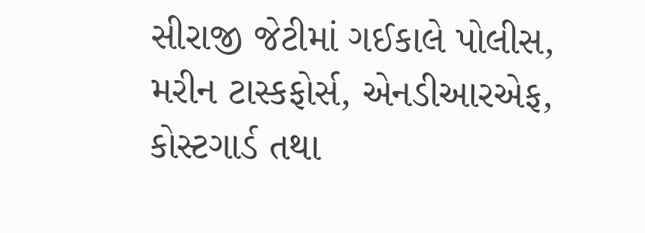સીરાજી જેટીમાં ગઈકાલે પોલીસ, મરીન ટાસ્કફોર્સ, એનડીઆરએફ, કોસ્ટગાર્ડ તથા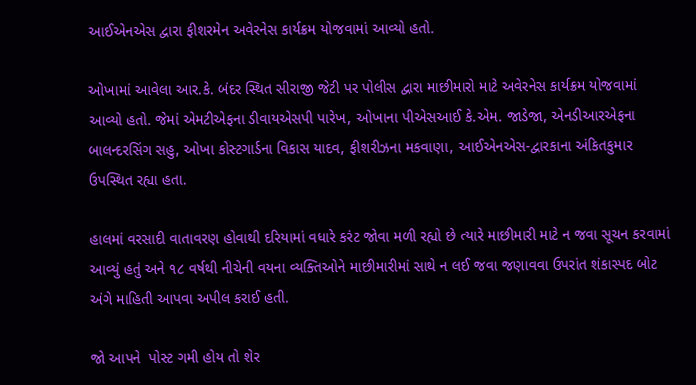આઈએનએસ દ્વારા ફીશરમેન અવેરનેસ કાર્યક્રમ યોજવામાં આવ્યો હતો.

ઓખામાં આવેલા આર.કે. બંદર સ્થિત સીરાજી જેટી પર પોલીસ દ્વારા માછીમારો માટે અવેરનેસ કાર્યક્રમ યોજવામાં આવ્યો હતો. જેમાં એમટીએફના ડીવાયએસપી પારેખ, ઓખાના પીએસઆઈ કે.એમ. જાડેજા, એનડીઆરએફના બાલન્દરસિંગ સહુ, ઓખા કોસ્ટગાર્ડના વિકાસ યાદવ, ફીશરીઝના મકવાણા, આઈએનએસ-દ્વારકાના અંકિતકુમાર ઉપસ્થિત રહ્યા હતા.

હાલમાં વરસાદી વાતાવરણ હોવાથી દરિયામાં વધારે કરંટ જોવા મળી રહ્યો છે ત્યારે માછીમારી માટે ન જવા સૂચન કરવામાં આવ્યું હતું અને ૧૮ વર્ષથી નીચેની વયના વ્યક્તિઓને માછીમારીમાં સાથે ન લઈ જવા જણાવવા ઉપરાંત શંકાસ્પદ બોટ અંગે માહિતી આપવા અપીલ કરાઈ હતી.

જો આપને  પોસ્ટ ગમી હોય તો શેર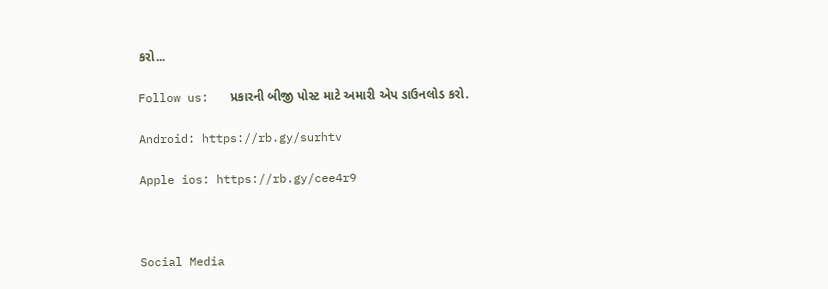કરો...

Follow us:   પ્રકારની બીજી પોસ્ટ માટે અમારી એપ ડાઉનલોડ કરો.

Android: https://rb.gy/surhtv

Apple ios: https://rb.gy/cee4r9



Social Media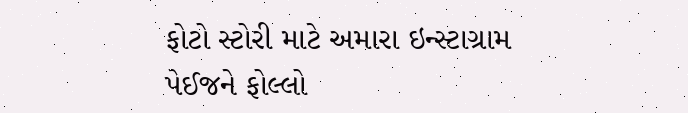ફોટો સ્ટોરી માટે અમારા ઇન્સ્ટાગ્રામ પેઈજને ફોલ્લો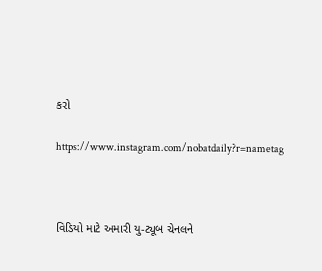કરો

https://www.instagram.com/nobatdaily?r=nametag



વિડિયો માટે અમારી યુ-ટ્યૂબ ચેનલને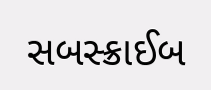સબસ્ક્રાઈબ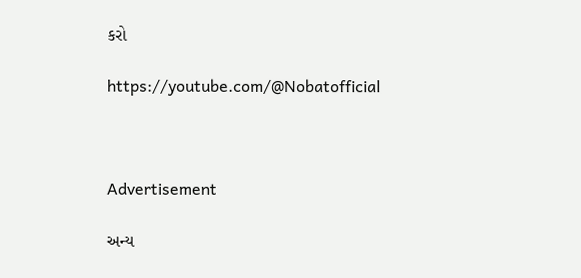કરો

https://youtube.com/@Nobatofficial



Advertisement

અન્ય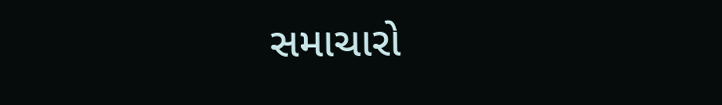સમાચારો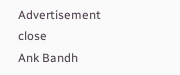Advertisement
close
Ank Bandh